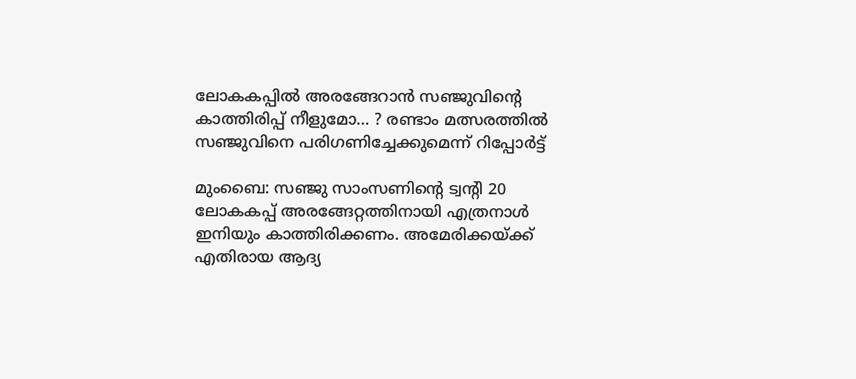ലോകകപ്പിൽ അരങ്ങേറാൻ സഞ്ജുവിൻ്റെ കാത്തിരിപ്പ് നീളുമോ… ? രണ്ടാം മത്സരത്തിൽ സഞ്ജുവിനെ പരിഗണിച്ചേക്കുമെന്ന് റിപ്പോർട്ട്

മുംബൈ: സഞ്ജു സാംസണിന്റെ ട്വന്റി 20 ലോകകപ്പ് അരങ്ങേറ്റത്തിനായി എത്രനാള്‍ ഇനിയും കാത്തിരിക്കണം. അമേരിക്കയ്ക്ക് എതിരായ ആദ്യ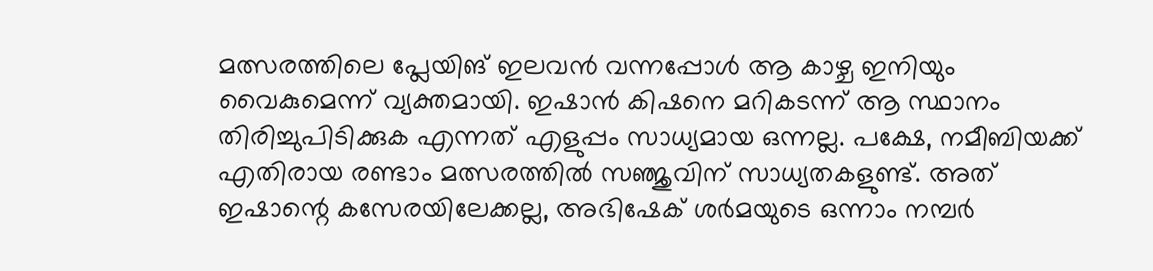മത്സരത്തിലെ പ്ലേയിങ് ഇലവൻ വന്നപ്പോള്‍ ആ കാഴ്ച ഇനിയും വൈകുമെന്ന് വ്യക്തമായി. ഇഷാൻ കിഷനെ മറികടന്ന് ആ സ്ഥാനം തിരിച്ചുപിടിക്കുക എന്നത് എളുപ്പം സാധ്യമായ ഒന്നല്ല. പക്ഷേ, നമീബിയക്ക് എതിരായ രണ്ടാം മത്സരത്തില്‍ സഞ്ജുവിന് സാധ്യതകളുണ്ട്. അത് ഇഷാന്റെ കസേരയിലേക്കല്ല, അഭിഷേക് ശര്‍മയുടെ ഒന്നാം നമ്പര്‍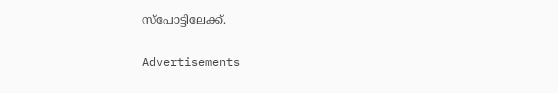സ്പോട്ടിലേക്ക്.

Advertisements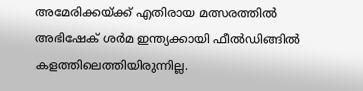അമേരിക്കയ്ക്ക് എതിരായ മത്സരത്തില്‍ അഭിഷേക് ശര്‍മ ഇന്ത്യക്കായി ഫീല്‍ഡിങ്ങില്‍ കളത്തിലെത്തിയിരുന്നില്ല.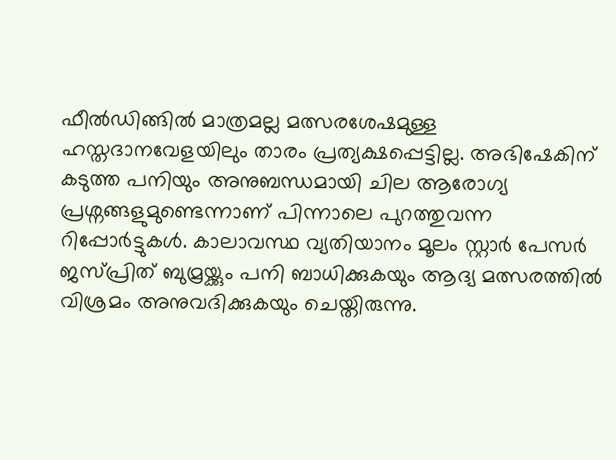ഫീല്‍ഡിങ്ങില്‍ മാത്രമല്ല മത്സരശേഷമുള്ള ഹസ്തദാനവേളയിലും താരം പ്രത്യക്ഷപ്പെട്ടില്ല. അഭിഷേകിന് കടുത്ത പനിയും അനുബന്ധമായി ചില ആരോഗ്യ പ്രശ്നങ്ങളുമുണ്ടെന്നാണ് പിന്നാലെ പുറത്തുവന്ന റിപ്പോര്‍ട്ടുകള്‍. കാലാവസ്ഥ വ്യതിയാനം മൂലം സ്റ്റാ‍ര്‍ പേസര്‍ ജസ്പ്രിത് ബുമ്രയ്ക്കും പനി ബാധിക്കുകയും ആദ്യ മത്സരത്തില്‍ വിശ്രമം അനുവദിക്കുകയും ചെയ്തിരുന്നു.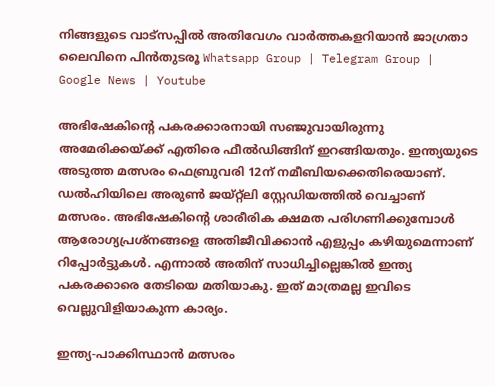നിങ്ങളുടെ വാട്സപ്പിൽ അതിവേഗം വാർത്തകളറിയാൻ ജാഗ്രതാ ലൈവിനെ പിൻതുടരൂ Whatsapp Group | Telegram Group | Google News | Youtube

അഭിഷേകിന്റെ പകരക്കാരനായി സഞ്ജുവായിരുന്നു അമേരിക്കയ്ക്ക് എതിരെ ഫീല്‍ഡിങ്ങിന് ഇറങ്ങിയതും. ഇന്ത്യയുടെ അടുത്ത മത്സരം ഫെബ്രുവരി 12ന് നമീബിയക്കെതിരെയാണ്. ഡല്‍ഹിയിലെ അരുണ്‍ ജയ്റ്റ്ലി സ്റ്റേഡിയത്തില്‍ വെച്ചാണ് മത്സരം. അഭിഷേകിന്റെ ശാരീരിക ക്ഷമത പരിഗണിക്കുമ്പോള്‍ ആരോഗ്യപ്രശ്നങ്ങളെ അതിജീവിക്കാൻ എളുപ്പം കഴിയുമെന്നാണ് റിപ്പോര്‍ട്ടുകള്‍. എന്നാല്‍ അതിന് സാധിച്ചില്ലെങ്കില്‍ ഇന്ത്യ പകരക്കാരെ തേടിയെ മതിയാകു. ഇത് മാത്രമല്ല ഇവിടെ വെല്ലുവിളിയാകുന്ന കാര്യം.

ഇന്ത്യ-പാക്കിസ്ഥാൻ മത്സരം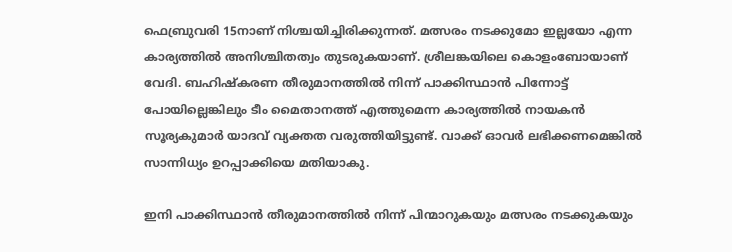ഫെബ്രുവരി 15നാണ് നിശ്ചയിച്ചിരിക്കുന്നത്. മത്സരം നടക്കുമോ ഇല്ലയോ എന്ന കാര്യത്തില്‍ അനിശ്ചിതത്വം തുടരുകയാണ്. ശ്രീലങ്കയിലെ കൊളംബോയാണ് വേദി. ബഹിഷ്കരണ തീരുമാനത്തില്‍ നിന്ന് പാക്കിസ്ഥാൻ പിന്നോട്ട് പോയില്ലെങ്കിലും ടീം മൈതാനത്ത് എത്തുമെന്ന കാര്യത്തില്‍ നായകൻ സൂര്യകുമാര്‍ യാദവ് വ്യക്തത വരുത്തിയിട്ടുണ്ട്. വാക്ക് ഓവര്‍ ലഭിക്കണമെങ്കില്‍ സാന്നിധ്യം ഉറപ്പാക്കിയെ മതിയാകു.

ഇനി പാക്കിസ്ഥാൻ തീരുമാനത്തില്‍ നിന്ന് പിന്മാറുകയും മത്സരം നടക്കുകയും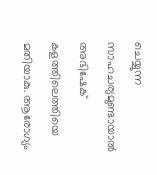ചെയ്യുന്ന സാഹചര്യമുണ്ടായാല്‍ അഭിഷേക് കളത്തിലെത്തിയെ മതിയാകു. ആരോഗ്യം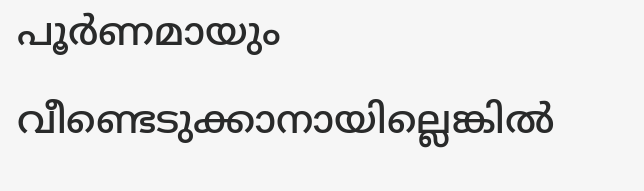പൂര്‍ണമായും വീണ്ടെടുക്കാനായില്ലെങ്കില്‍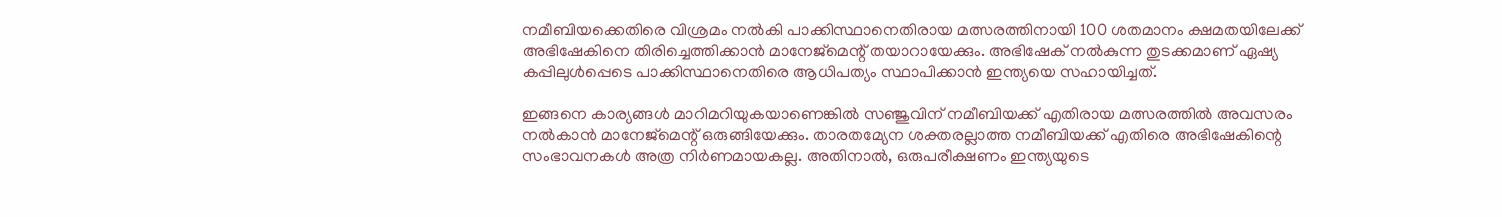നമീബിയക്കെതിരെ വിശ്രമം നല്‍കി പാക്കിസ്ഥാനെതിരായ മത്സരത്തിനായി 100 ശതമാനം ക്ഷമതയിലേക്ക് അഭിഷേകിനെ തിരിച്ചെത്തിക്കാൻ മാനേജ്മെന്റ് തയാറായേക്കും. അഭിഷേക് നല്‍കുന്ന തുടക്കമാണ് ഏഷ്യ കപ്പിലുള്‍പ്പെടെ പാക്കിസ്ഥാനെതിരെ ആധിപത്യം സ്ഥാപിക്കാൻ ഇന്ത്യയെ സഹായിച്ചത്.

ഇങ്ങനെ കാര്യങ്ങള്‍ മാറിമറിയുകയാണെങ്കില്‍ സഞ്ജുവിന് നമീബിയക്ക് എതിരായ മത്സരത്തില്‍ അവസരം നല്‍കാൻ മാനേജ്മെന്റ് ഒരുങ്ങിയേക്കും. താരതമ്യേന ശക്തരല്ലാത്ത നമീബിയക്ക് എതിരെ അഭിഷേകിന്റെ സംഭാവനകള്‍ അത്ര നിര്‍ണമായകല്ല. അതിനാല്‍, ഒരുപരീക്ഷണം ഇന്ത്യയുടെ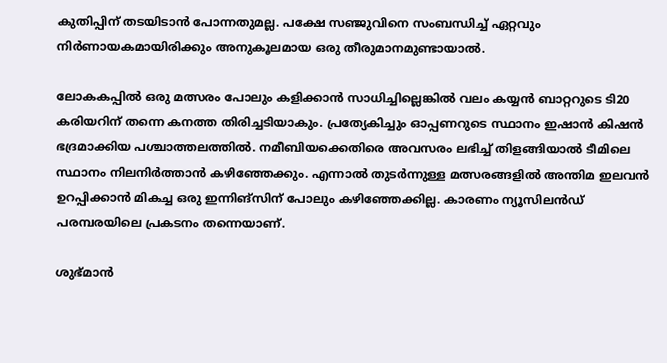കുതിപ്പിന് തടയിടാൻ പോന്നതുമല്ല. പക്ഷേ സഞ്ജുവിനെ സംബന്ധിച്ച്‌ ഏറ്റവും നിര്‍ണായകമായിരിക്കും അനുകൂലമായ ഒരു തീരുമാനമുണ്ടായാല്‍.

ലോകകപ്പില്‍ ഒരു മത്സരം പോലും കളിക്കാൻ സാധിച്ചില്ലെങ്കില്‍ വലം കയ്യൻ ബാറ്ററുടെ ടി20 കരിയറിന് തന്നെ കനത്ത തിരിച്ചടിയാകും. പ്രത്യേകിച്ചും ഓപ്പണറുടെ സ്ഥാനം ഇഷാൻ കിഷൻ ഭദ്രമാക്കിയ പശ്ചാത്തലത്തില്‍. നമീബിയക്കെതിരെ അവസരം ലഭിച്ച്‌ തിളങ്ങിയാല്‍ ടീമിലെ സ്ഥാനം നിലനിര്‍ത്താൻ കഴിഞ്ഞേക്കും. എന്നാല്‍ തുടര്‍ന്നുള്ള മത്സരങ്ങളില്‍ അന്തിമ ഇലവൻ ഉറപ്പിക്കാൻ മികച്ച ഒരു ഇന്നിങ്സിന് പോലും കഴിഞ്ഞേക്കില്ല. കാരണം ന്യൂസിലൻഡ് പരമ്പരയിലെ പ്രകടനം തന്നെയാണ്.

ശുഭ്മാൻ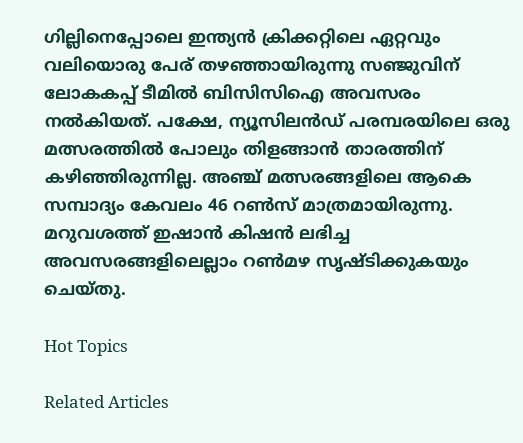ഗില്ലിനെപ്പോലെ ഇന്ത്യൻ ക്രിക്കറ്റിലെ ഏറ്റവും വലിയൊരു പേര് തഴഞ്ഞായിരുന്നു സഞ്ജുവിന് ലോകകപ്പ് ടീമില്‍ ബിസിസിഐ അവസരം നല്‍കിയത്. പക്ഷേ, ന്യൂസിലൻഡ് പരമ്പരയിലെ ഒരു മത്സരത്തില്‍ പോലും തിളങ്ങാൻ താരത്തിന് കഴിഞ്ഞിരുന്നില്ല. അഞ്ച് മത്സരങ്ങളിലെ ആകെ സമ്പാദ്യം കേവലം 46 റണ്‍സ് മാത്രമായിരുന്നു. മറുവശത്ത് ഇഷാൻ കിഷൻ ലഭിച്ച അവസരങ്ങളിലെല്ലാം റണ്‍മഴ സൃഷ്ടിക്കുകയും ചെയ്തു.

Hot Topics

Related Articles